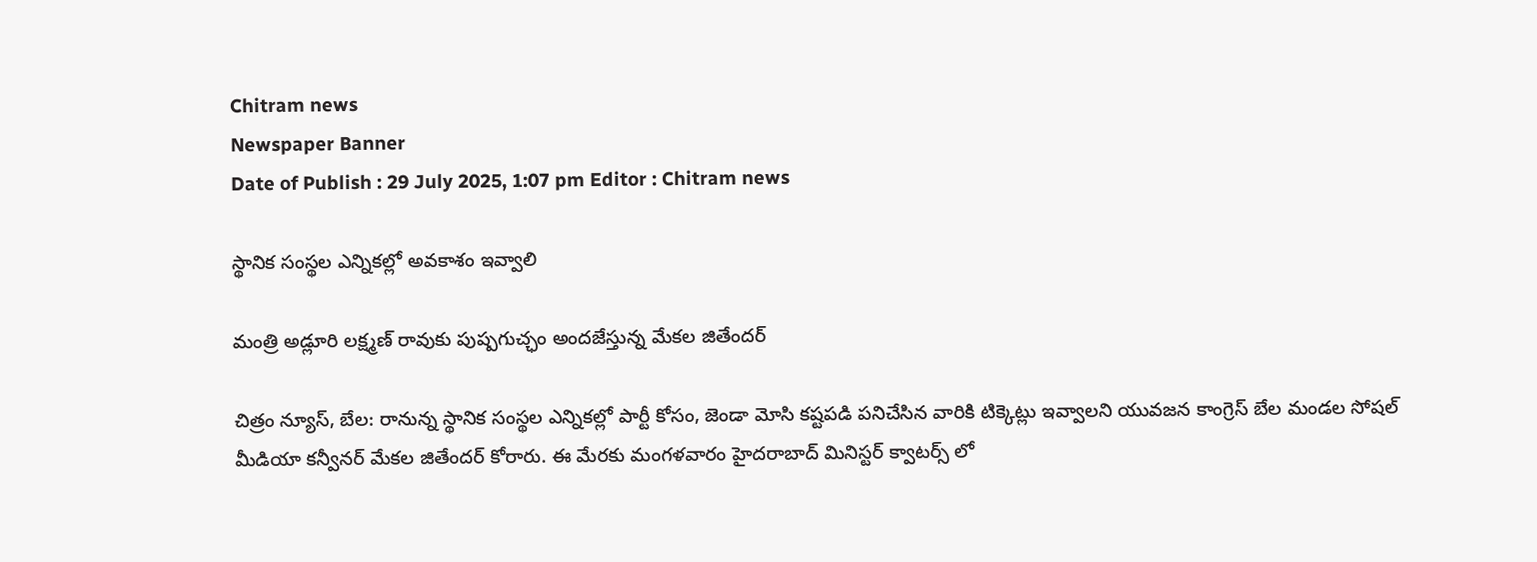Chitram news
Newspaper Banner
Date of Publish : 29 July 2025, 1:07 pm Editor : Chitram news

స్థానిక సంస్థల ఎన్నికల్లో అవకాశం ఇవ్వాలి

మంత్రి అడ్లూరి లక్ష్మణ్ రావుకు పుష్పగుచ్ఛం అందజేస్తున్న మేకల జితేందర్

చిత్రం న్యూస్, బేల: రానున్న స్థానిక సంస్థల ఎన్నికల్లో పార్టీ కోసం, జెండా మోసి కష్టపడి పనిచేసిన వారికి టిక్కెట్లు ఇవ్వాలని యువజన కాంగ్రెస్ బేల మండల సోషల్ మీడియా కన్వీనర్ మేకల జితేందర్ కోరారు. ఈ మేరకు మంగళవారం హైదరాబాద్ మినిస్టర్ క్వాటర్స్ లో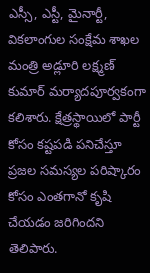ఎస్సీ, ఎస్టీ, మైనార్టీ, వికలాంగుల సంక్షేమ శాఖల మంత్రి అడ్లూరి లక్ష్మణ్ కుమార్ మర్యాదపూర్వకంగా కలిశారు. క్షేత్రస్థాయిలో పార్టీ కోసం కష్టపడి పనిచేస్తూ ప్రజల సమస్యల పరిష్కారం కోసం ఎంతగానో కృషి చేయడం జరిగిందని తెలిపారు.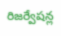రిజర్వేషన్ల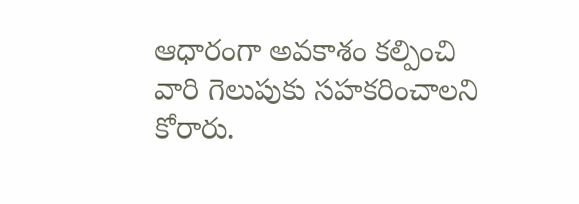ఆధారంగా అవకాశం కల్పించి వారి గెలుపుకు సహకరించాలని కోరారు.